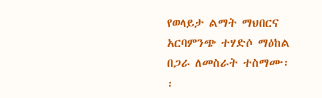የወላይታ ልማት ማህበርና አርባምንጭ ተሃድሶ ማዕከል በጋራ ለመስራት ተስማሙ፡፡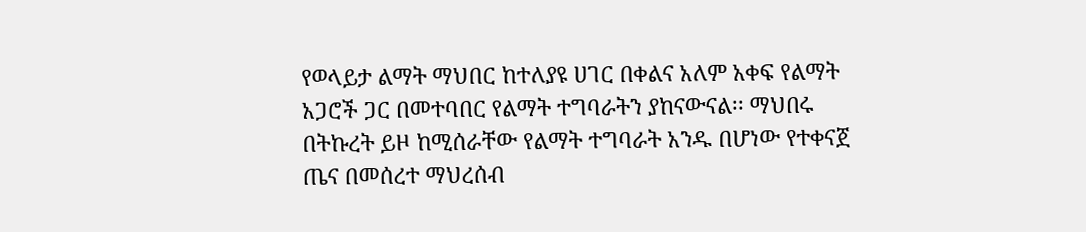የወላይታ ልማት ማህበር ከተለያዩ ሀገር በቀልና አለም አቀፍ የልማት አጋሮች ጋር በመተባበር የልማት ተግባራትን ያከናውናል፡፡ ማህበሩ በትኩረት ይዞ ከሚሰራቸው የልማት ተግባራት አንዱ በሆነው የተቀናጀ ጤና በመሰረተ ማህረሰብ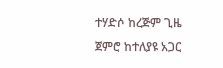ተሃድሶ ከረጅም ጊዜ ጀምሮ ከተለያዩ አጋር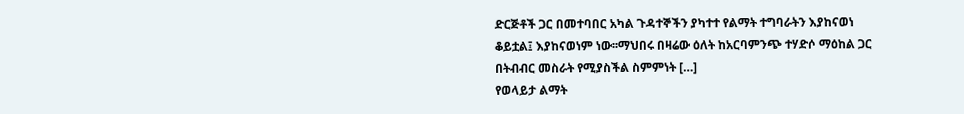ድርጅቶች ጋር በመተባበር አካል ጉዳተኞችን ያካተተ የልማት ተግባራትን እያከናወነ ቆይቷል፤ እያከናወነም ነው፡፡ማህበሩ በዛሬው ዕለት ከአርባምንጭ ተሃድሶ ማዕከል ጋር በትብብር መስራት የሚያስችል ስምምነት […]
የወላይታ ልማት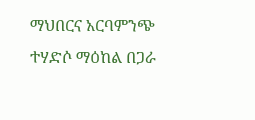ማህበርና አርባምንጭ ተሃድሶ ማዕከል በጋራ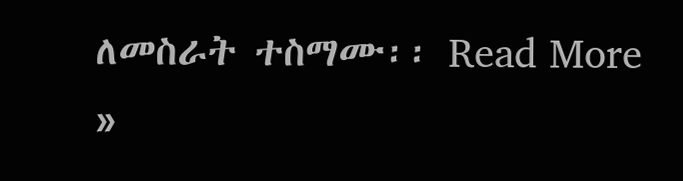ለመስራት ተስማሙ፡፡ Read More »